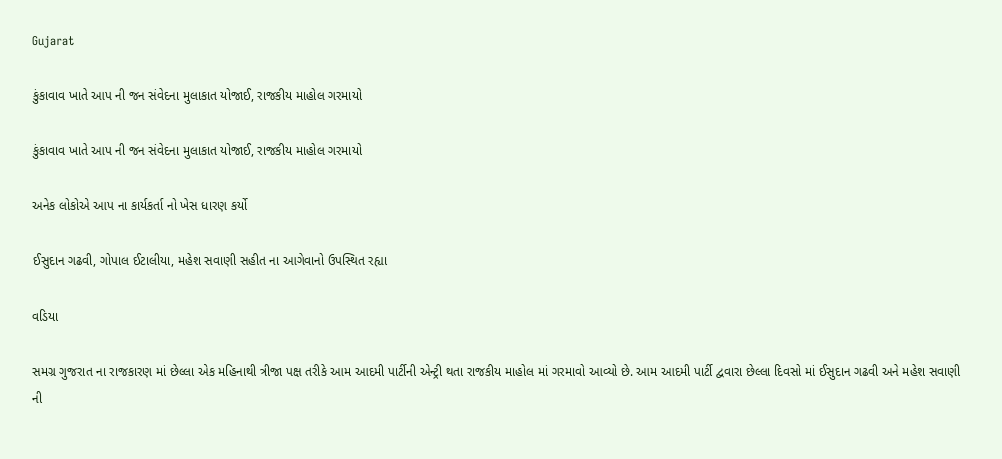Gujarat

કુંકાવાવ ખાતે આપ ની જન સંવેદના મુલાકાત યોજાઈ, રાજકીય માહોલ ગરમાયો

કુંકાવાવ ખાતે આપ ની જન સંવેદના મુલાકાત યોજાઈ, રાજકીય માહોલ ગરમાયો

અનેક લોકોએ આપ ના કાર્યકર્તા નો ખેસ ધારણ કર્યો

ઈસુદાન ગઢવી, ગોપાલ ઈટાલીયા, મહેશ સવાણી સહીત ના આગેવાનો ઉપસ્થિત રહ્યા

વડિયા

સમગ્ર ગુજરાત ના રાજકારણ માં છેલ્લા એક મહિનાથી ત્રીજા પક્ષ તરીકે આમ આદમી પાર્ટીની એન્ટ્રી થતા રાજકીય માહોલ માં ગરમાવો આવ્યો છે. આમ આદમી પાર્ટી દ્વવારા છેલ્લા દિવસો માં ઈસુદાન ગઢવી અને મહેશ સવાણી ની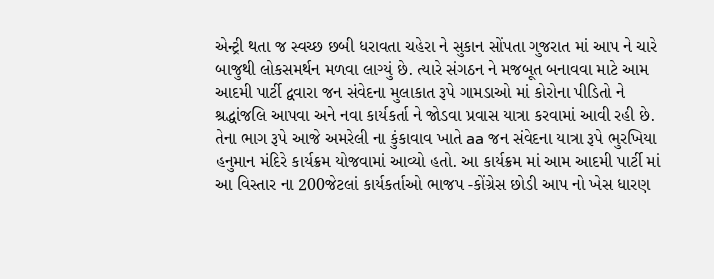એન્ટ્રી થતા જ સ્વચ્છ છબી ધરાવતા ચહેરા ને સુકાન સોંપતા ગુજરાત માં આપ ને ચારે બાજુથી લોકસમર્થન મળવા લાગ્યું છે. ત્યારે સંગઠન ને મજબૂત બનાવવા માટે આમ આદમી પાર્ટી દ્વવારા જન સંવેદના મુલાકાત રૂપે ગામડાઓ માં કોરોના પીડિતો ને શ્રદ્ધાંજલિ આપવા અને નવા કાર્યકર્તા ને જોડવા પ્રવાસ યાત્રા કરવામાં આવી રહી છે. તેના ભાગ રૂપે આજે અમરેલી ના કુંકાવાવ ખાતે aa જન સંવેદના યાત્રા રૂપે ભુરખિયા હનુમાન મંદિરે કાર્યક્રમ યોજવામાં આવ્યો હતો. આ કાર્યક્રમ માં આમ આદમી પાર્ટી માં આ વિસ્તાર ના 200જેટલાં કાર્યકર્તાઓ ભાજપ -કોંગ્રેસ છોડી આપ નો ખેસ ધારણ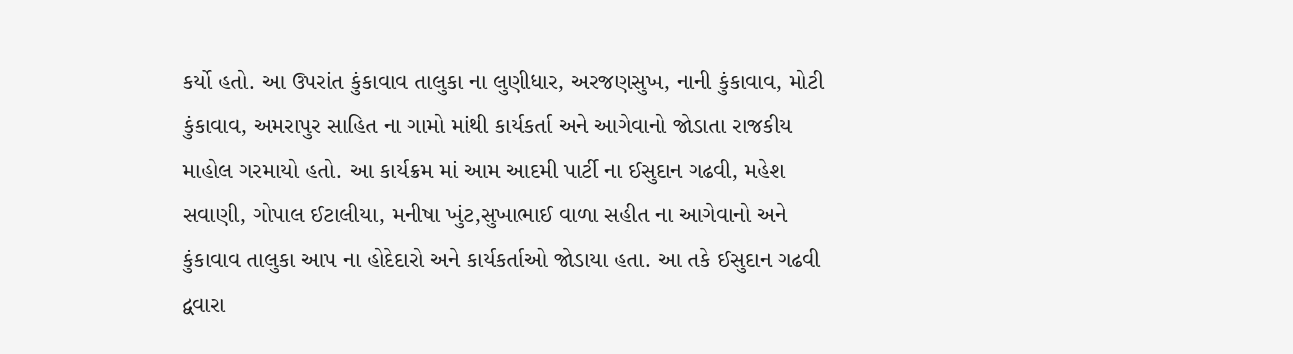કર્યો હતો. આ ઉપરાંત કુંકાવાવ તાલુકા ના લુણીધાર, અરજણસુખ, નાની કુંકાવાવ, મોટી કુંકાવાવ, અમરાપુર સાહિત ના ગામો માંથી કાર્યકર્તા અને આગેવાનો જોડાતા રાજકીય માહોલ ગરમાયો હતો. આ કાર્યક્રમ માં આમ આદમી પાર્ટી ના ઈસુદાન ગઢવી, મહેશ સવાણી, ગોપાલ ઈટાલીયા, મનીષા ખુંટ,સુખાભાઈ વાળા સહીત ના આગેવાનો અને કુંકાવાવ તાલુકા આપ ના હોદેદારો અને કાર્યકર્તાઓ જોડાયા હતા. આ તકે ઈસુદાન ગઢવી દ્વવારા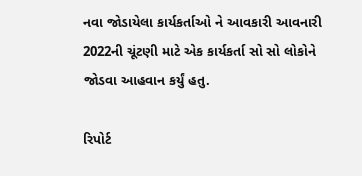નવા જોડાયેલા કાર્યકર્તાઓ ને આવકારી આવનારી 2022ની ચૂંટણી માટે એક કાર્યકર્તા સો સો લોકોને જોડવા આહવાન કર્યું હતુ.

રિપોર્ટ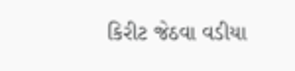કિરીટ જેઠવા વડીયા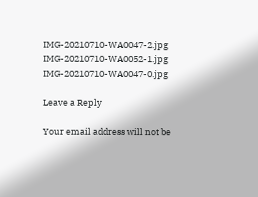IMG-20210710-WA0047-2.jpg IMG-20210710-WA0052-1.jpg IMG-20210710-WA0047-0.jpg

Leave a Reply

Your email address will not be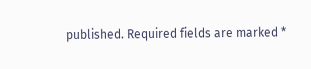published. Required fields are marked *